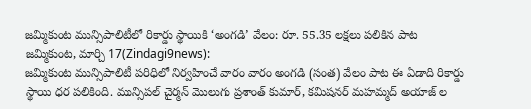జమ్మికుంట మున్సిపాలిటీలో రికార్డు స్థాయికి ‘అంగడి’ వేలం: రూ. 55.35 లక్షలు పలికిన పాట
జమ్మికుంట, మార్చి 17(Zindagi9news):
జమ్మికుంట మున్సిపాలిటీ పరిధిలో నిర్వహించే వారం వారం అంగడి (సంత) వేలం పాట ఈ ఏడాది రికార్డు స్థాయి ధర పలికింది. మున్సిపల్ చైర్మన్ మొలుగు ప్రశాంత్ కుమార్, కమిషనర్ మహమ్మద్ అయాజ్ ల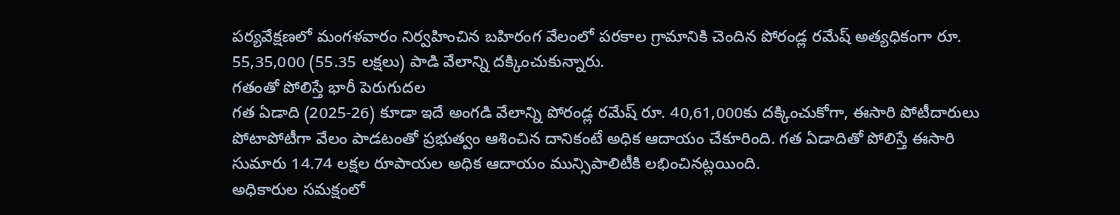పర్యవేక్షణలో మంగళవారం నిర్వహించిన బహిరంగ వేలంలో పరకాల గ్రామానికి చెందిన పోరండ్ల రమేష్ అత్యధికంగా రూ. 55,35,000 (55.35 లక్షలు) పాడి వేలాన్ని దక్కించుకున్నారు.
గతంతో పోలిస్తే భారీ పెరుగుదల
గత ఏడాది (2025-26) కూడా ఇదే అంగడి వేలాన్ని పోరండ్ల రమేష్ రూ. 40,61,000కు దక్కించుకోగా, ఈసారి పోటీదారులు పోటాపోటీగా వేలం పాడటంతో ప్రభుత్వం ఆశించిన దానికంటే అధిక ఆదాయం చేకూరింది. గత ఏడాదితో పోలిస్తే ఈసారి సుమారు 14.74 లక్షల రూపాయల అధిక ఆదాయం మున్సిపాలిటీకి లభించినట్లయింది.
అధికారుల సమక్షంలో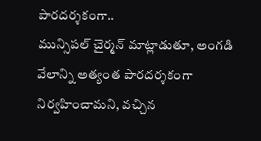పారదర్శకంగా..
మున్సిపల్ చైర్మన్ మాట్లాడుతూ, అంగడి వేలాన్ని అత్యంత పారదర్శకంగా నిర్వహించామని, వచ్చిన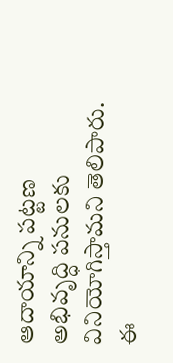ఆదాయాన్ని పట్టణ అభివృద్ధి పనులకు వినియోగిస్తామని తెలిపారు.
ఈ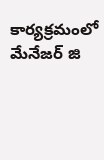కార్యక్రమంలో మేనేజర్ జి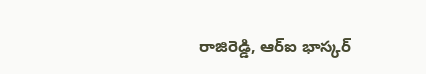రాజిరెడ్డి, ఆర్ఐ భాస్కర్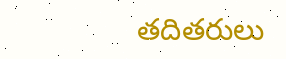తదితరులు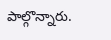పాల్గొన్నారు.